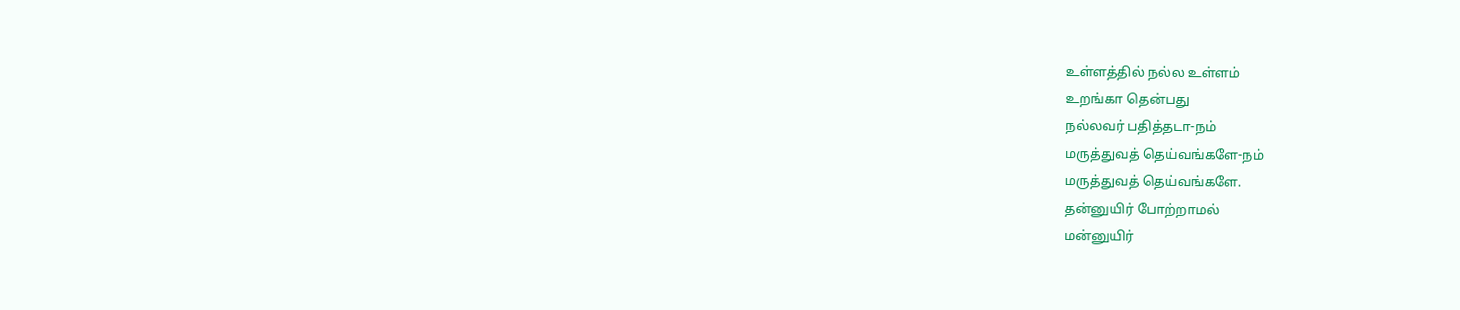உள்ளத்தில் நல்ல உள்ளம்
உறங்கா தென்பது
நல்லவர் பதித்தடா-நம்
மருத்துவத் தெய்வங்களே-நம்
மருத்துவத் தெய்வங்களே.
தன்னுயிர் போற்றாமல்
மன்னுயிர்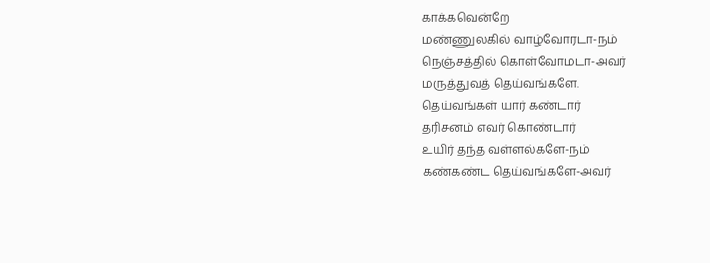காக்கவென்றே
மண்ணுலகில் வாழ்வோரடா-நம்
நெஞ்சத்தில் கொள்வோமடா-அவர்
மருத்துவத் தெய்வங்களே.
தெய்வங்கள் யார் கண்டார்
தரிசனம் எவர் கொண்டார்
உயிர் தந்த வள்ளல்களே-நம்
கண்கண்ட தெய்வங்களே-அவர்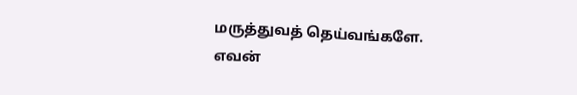மருத்துவத் தெய்வங்களே.
எவன்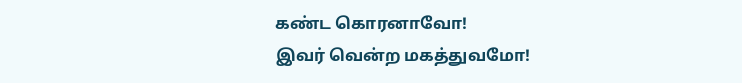கண்ட கொரனாவோ!
இவர் வென்ற மகத்துவமோ!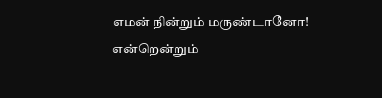எமன் நின்றும் மருண்டானோ!
என்றென்றும்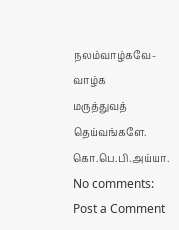நலம்வாழ்கவே-வாழ்க
மருத்துவத் தெய்வங்களே.
கொ.பெ.பி.அய்யா.
No comments:
Post a Comment